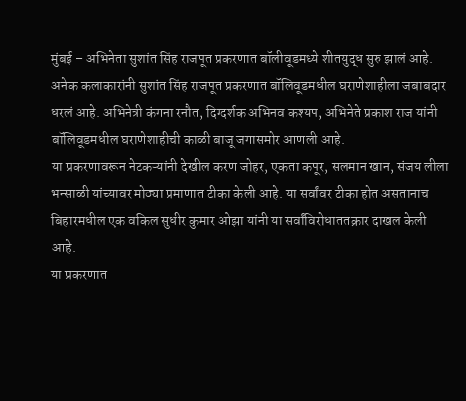मुंबई – अभिनेता सुशांत सिंह राजपूत प्रकरणात बॉलीवूडमध्ये शीतयुद्ध सुरु झालं आहे. अनेक कलाकारांनी सुशांत सिंह राजपूत प्रकरणात बॉलिवूडमधील घराणेशाहीला जबाबदार धरलं आहे. अभिनेत्री कंगना रनौत, दिग्दर्शक अभिनव कश्यप, अभिनेते प्रकाश राज यांनी बॉलिवूडमधील घराणेशाहीची काळी बाजू जगासमोर आणली आहे.
या प्रकरणावरून नेटकऱ्यांनी देखील करण जोहर, एकता कपूर, सलमान खान, संजय लीला भन्साळी यांच्यावर मोठ्या प्रमाणात टीका केली आहे. या सर्वांवर टीका होत असतानाच बिहारमधील एक वकिल सुधीर कुमार ओझा यांनी या सर्वांविरोधाततक्रार दाखल केली आहे.
या प्रकरणात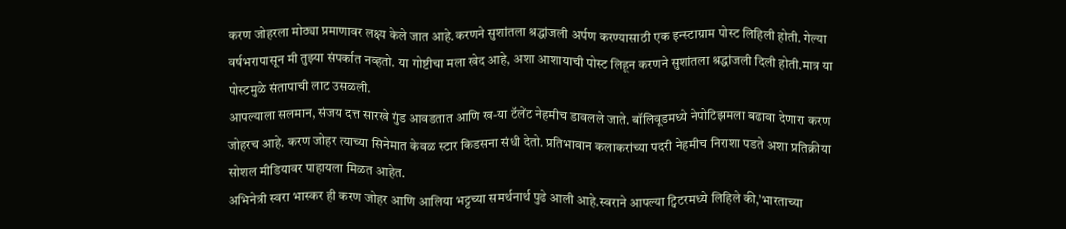करण जोहरला मोठ्या प्रमाणावर लक्ष्य केले जात आहे.करणने सुशांतला श्रद्धांजली अर्पण करण्यासाठी एक इन्स्टाग्राम पोस्ट लिहिली होती. गेल्या वर्षभरापासून मी तुझ्या संपर्कात नव्हतो. या गोष्टीचा मला खेद आहे, अशा आशायाची पोस्ट लिहून करणने सुशांतला श्रद्धांजली दिली होती.मात्र या पोस्टमुळे संतापाची लाट उसळली.
आपल्याला सलमान, संजय दत्त सारखे गुंड आवडतात आणि ख-या टॅलेंट नेहमीच डावलले जाते. बॉलिवूडमध्ये नेपोटिझमला बढावा देणारा करण जोहरच आहे. करण जोहर त्याच्या सिनेमात केवळ स्टार किडसना संधी देतो. प्रतिभावान कलाकरांच्या पदरी नेहमीच निराशा पडते अशा प्रतिक्रीया सोशल मीडियावर पाहायला मिळत आहेत.
अभिनेत्री स्वरा भास्कर ही करण जोहर आणि आलिया भट्टच्या समर्थनार्थ पुढे आली आहे.स्वराने आपल्या ट्विटरमध्ये लिहिले की,’भारताच्या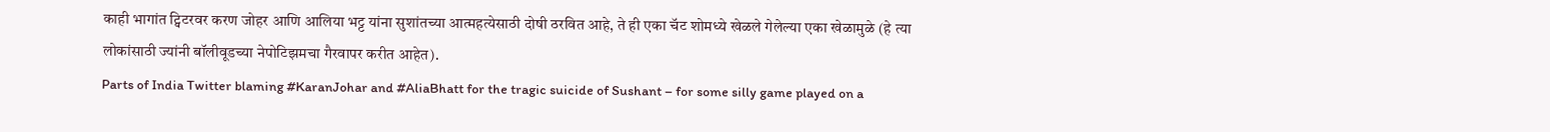काही भागांत ट्विटरवर करण जोहर आणि आलिया भट्ट यांना सुशांतच्या आत्महत्येसाठी दोषी ठरवित आहे, ते ही एका चॅट शोमध्ये खेळले गेलेल्या एका खेळामुळे (हे त्या लोकांसाठी ज्यांनी बॉलीवूडच्या नेपोटिझमचा गैरवापर करीत आहेत).
Parts of India Twitter blaming #KaranJohar and #AliaBhatt for the tragic suicide of Sushant – for some silly game played on a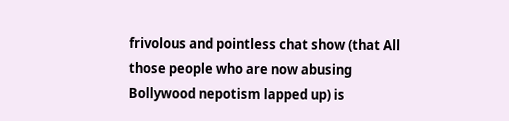frivolous and pointless chat show (that All those people who are now abusing Bollywood nepotism lapped up) is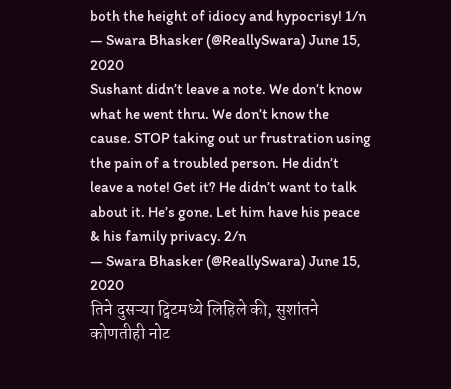both the height of idiocy and hypocrisy! 1/n
— Swara Bhasker (@ReallySwara) June 15, 2020
Sushant didn’t leave a note. We don’t know what he went thru. We don’t know the cause. STOP taking out ur frustration using the pain of a troubled person. He didn’t leave a note! Get it? He didn’t want to talk about it. He’s gone. Let him have his peace & his family privacy. 2/n
— Swara Bhasker (@ReallySwara) June 15, 2020
तिने दुसऱ्या ट्विटमध्ये लिहिले की, सुशांतने कोणतीही नोट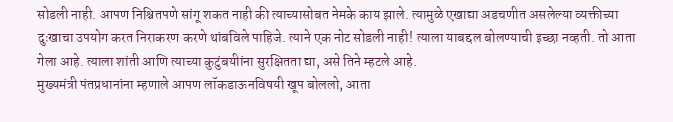सोडली नाही. आपण निश्चितपणे सांगू शकत नाही की त्याच्यासोबत नेमके काय झाले. त्यामुळे एखाद्या अडचणीत असलेल्या व्यक्तीच्या दुःखाचा उपयोग करत निराकरण करणे थांबविले पाहिजे. त्याने एक नोट सोडली नाही! त्याला याबद्दल बोलण्याची इच्छा नव्हती. तो आता गेला आहे. त्याला शांती आणि त्याच्या कुटुंबयीांना सुरक्षितता द्या, असे तिने म्हटले आहे.
मुख्यमंत्री पंतप्रधानांना म्हणाले आपण लॉकडाऊनविषयी खूप बोललो, आता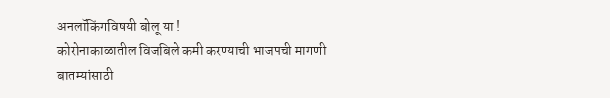अनलॉकिंगविषयी बोलू या !
कोरोनाकाळातील विजबिले कमी करण्याची भाजपची मागणी
बातम्यांसाठी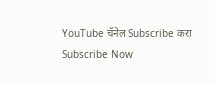YouTube चॅनेल Subscribe करा
Subscribe Now